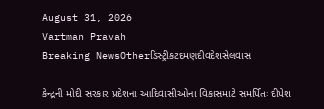August 31, 2026
Vartman Pravah
Breaking NewsOtherડિસ્ટ્રીકટદમણદીવદેશસેલવાસ

કેન્‍દ્રની મોદી સરકાર પ્રદેશના આદિવાસીઓના વિકાસમાટે સમર્પિતઃ દીપેશ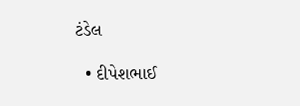ટંડેલ

  • દીપેશભાઈ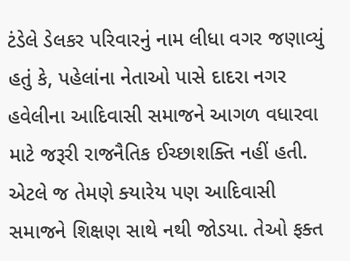ટંડેલે ડેલકર પરિવારનું નામ લીધા વગર જણાવ્‍યું હતું કે, પહેલાંના નેતાઓ પાસે દાદરા નગર હવેલીના આદિવાસી સમાજને આગળ વધારવા માટે જરૂરી રાજનૈતિક ઈચ્‍છાશક્‍તિ નહીં હતી. એટલે જ તેમણે ક્‍યારેય પણ આદિવાસી સમાજને શિક્ષણ સાથે નથી જોડયા. તેઓ ફક્‍ત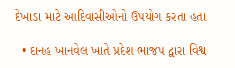દેખાડા માટે આદિવાસીઓનો ઉપયોગ કરતા હતા

  • દાનહ ખાનવેલ ખાતે પ્રદેશ ભાજપ દ્વારા વિશ્વ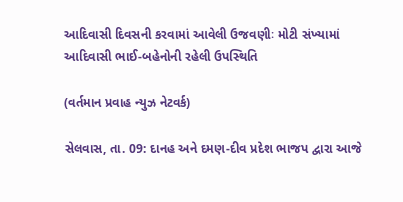આદિવાસી દિવસની કરવામાં આવેલી ઉજવણીઃ મોટી સંખ્‍યામાં આદિવાસી ભાઈ-બહેનોની રહેલી ઉપસ્‍થિતિ

(વર્તમાન પ્રવાહ ન્‍યુઝ નેટવર્ક)

સેલવાસ, તા. 09: દાનહ અને દમણ-દીવ પ્રદેશ ભાજપ દ્વારા આજે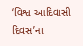‘વિશ્વ આદિવાસી દિવસ’ના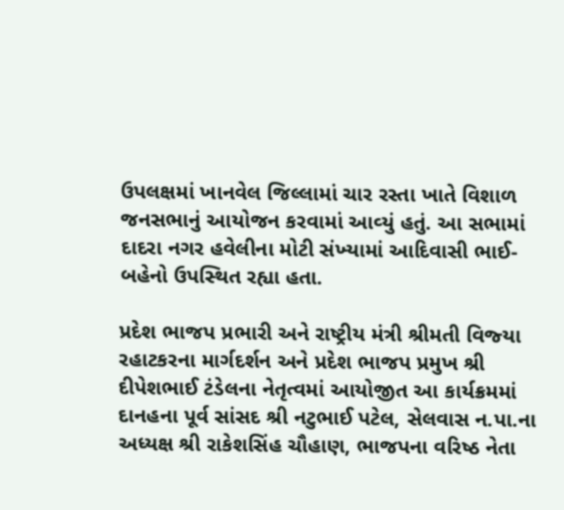ઉપલક્ષમાં ખાનવેલ જિલ્લામાં ચાર રસ્‍તા ખાતે વિશાળ જનસભાનું આયોજન કરવામાં આવ્‍યું હતું. આ સભામાં દાદરા નગર હવેલીના મોટી સંખ્‍યામાં આદિવાસી ભાઈ-બહેનો ઉપસ્‍થિત રહ્યા હતા.

પ્રદેશ ભાજપ પ્રભારી અને રાષ્‍ટ્રીય મંત્રી શ્રીમતી વિજ્‍યા રહાટકરના માર્ગદર્શન અને પ્રદેશ ભાજપ પ્રમુખ શ્રી દીપેશભાઈ ટંડેલના નેતૃત્‍વમાં આયોજીત આ કાર્યક્રમમાં દાનહના પૂર્વ સાંસદ શ્રી નટુભાઈ પટેલ, સેલવાસ ન.પા.ના અધ્‍યક્ષ શ્રી રાકેશસિંહ ચૌહાણ, ભાજપના વરિષ્‍ઠ નેતા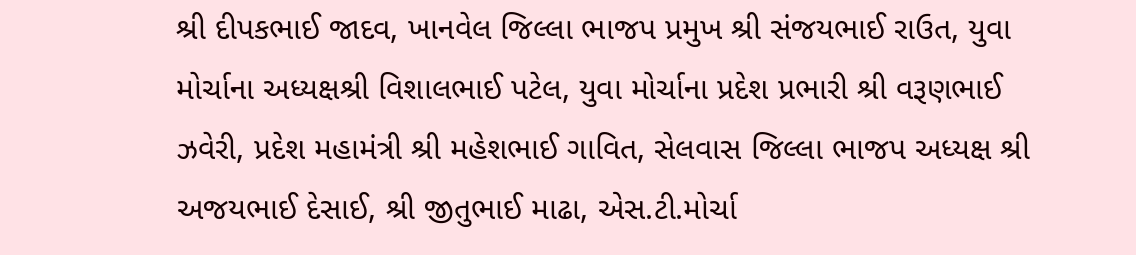શ્રી દીપકભાઈ જાદવ, ખાનવેલ જિલ્લા ભાજપ પ્રમુખ શ્રી સંજયભાઈ રાઉત, યુવા મોર્ચાના અધ્‍યક્ષશ્રી વિશાલભાઈ પટેલ, યુવા મોર્ચાના પ્રદેશ પ્રભારી શ્રી વરૂણભાઈ ઝવેરી, પ્રદેશ મહામંત્રી શ્રી મહેશભાઈ ગાવિત, સેલવાસ જિલ્લા ભાજપ અધ્‍યક્ષ શ્રી અજયભાઈ દેસાઈ, શ્રી જીતુભાઈ માઢા, એસ.ટી.મોર્ચા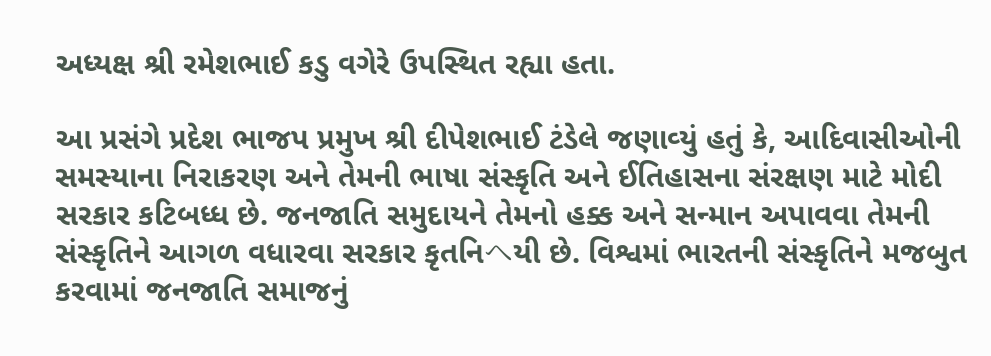અધ્‍યક્ષ શ્રી રમેશભાઈ કડુ વગેરે ઉપસ્‍થિત રહ્યા હતા.

આ પ્રસંગે પ્રદેશ ભાજપ પ્રમુખ શ્રી દીપેશભાઈ ટંડેલે જણાવ્‍યું હતું કે, આદિવાસીઓની સમસ્‍યાના નિરાકરણ અને તેમની ભાષા સંસ્‍કૃતિ અને ઈતિહાસના સંરક્ષણ માટે મોદી સરકાર કટિબધ્‍ધ છે. જનજાતિ સમુદાયને તેમનો હક્ક અને સન્‍માન અપાવવા તેમની સંસ્‍કૃતિને આગળ વધારવા સરકાર કૃતનિヘયી છે. વિશ્વમાં ભારતની સંસ્‍કૃતિને મજબુત કરવામાં જનજાતિ સમાજનું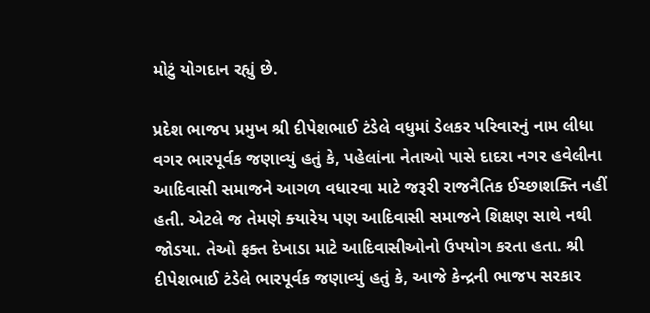મોટું યોગદાન રહ્યું છે.

પ્રદેશ ભાજપ પ્રમુખ શ્રી દીપેશભાઈ ટંડેલે વધુમાં ડેલકર પરિવારનું નામ લીધા વગર ભારપૂર્વક જણાવ્‍યું હતું કે, પહેલાંના નેતાઓ પાસે દાદરા નગર હવેલીના આદિવાસી સમાજને આગળ વધારવા માટે જરૂરી રાજનૈતિક ઈચ્‍છાશક્‍તિ નહીં હતી. એટલે જ તેમણે ક્‍યારેય પણ આદિવાસી સમાજને શિક્ષણ સાથે નથી જોડયા. તેઓ ફક્‍ત દેખાડા માટે આદિવાસીઓનો ઉપયોગ કરતા હતા. શ્રી દીપેશભાઈ ટંડેલે ભારપૂર્વક જણાવ્‍યું હતું કે, આજે કેન્‍દ્રની ભાજપ સરકાર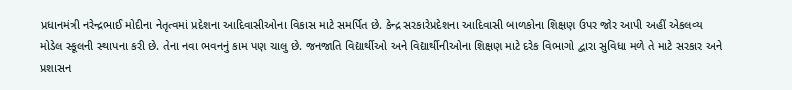પ્રધાનમંત્રી નરેન્‍દ્રભાઈ મોદીના નેતૃત્‍વમાં પ્રદેશના આદિવાસીઓના વિકાસ માટે સમર્પિત છે. કેન્‍દ્ર સરકારેપ્રદેશના આદિવાસી બાળકોના શિક્ષણ ઉપર જોર આપી અહીં એકલવ્‍ય મોડેલ સ્‍કૂલની સ્‍થાપના કરી છે. તેના નવા ભવનનું કામ પણ ચાલુ છે. જનજાતિ વિદ્યાર્થીઓ અને વિદ્યાર્થીનીઓના શિક્ષણ માટે દરેક વિભાગો દ્વારા સુવિધા મળે તે માટે સરકાર અને પ્રશાસન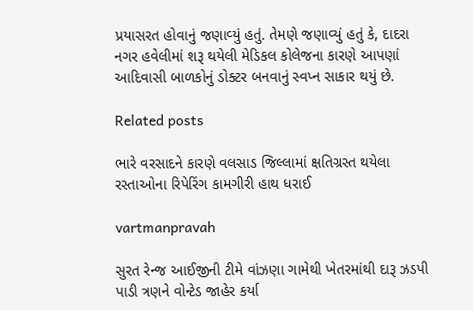પ્રયાસરત હોવાનું જણાવ્‍યું હતું. તેમણે જણાવ્‍યું હતું કે, દાદરા નગર હવેલીમાં શરૂ થયેલી મેડિકલ કોલેજના કારણે આપણાં આદિવાસી બાળકોનું ડોક્‍ટર બનવાનું સ્‍વપ્‍ન સાકાર થયું છે.

Related posts

ભારે વરસાદને કારણે વલસાડ જિલ્લામાં ક્ષતિગ્રસ્‍ત થયેલા રસ્‍તાઓના રિપેરિંગ કામગીરી હાથ ધરાઈ

vartmanpravah

સુરત રેન્‍જ આઈજીની ટીમે વાંઝણા ગામેથી ખેતરમાંથી દારૂ ઝડપી પાડી ત્રણને વોન્‍ટેડ જાહેર કર્યા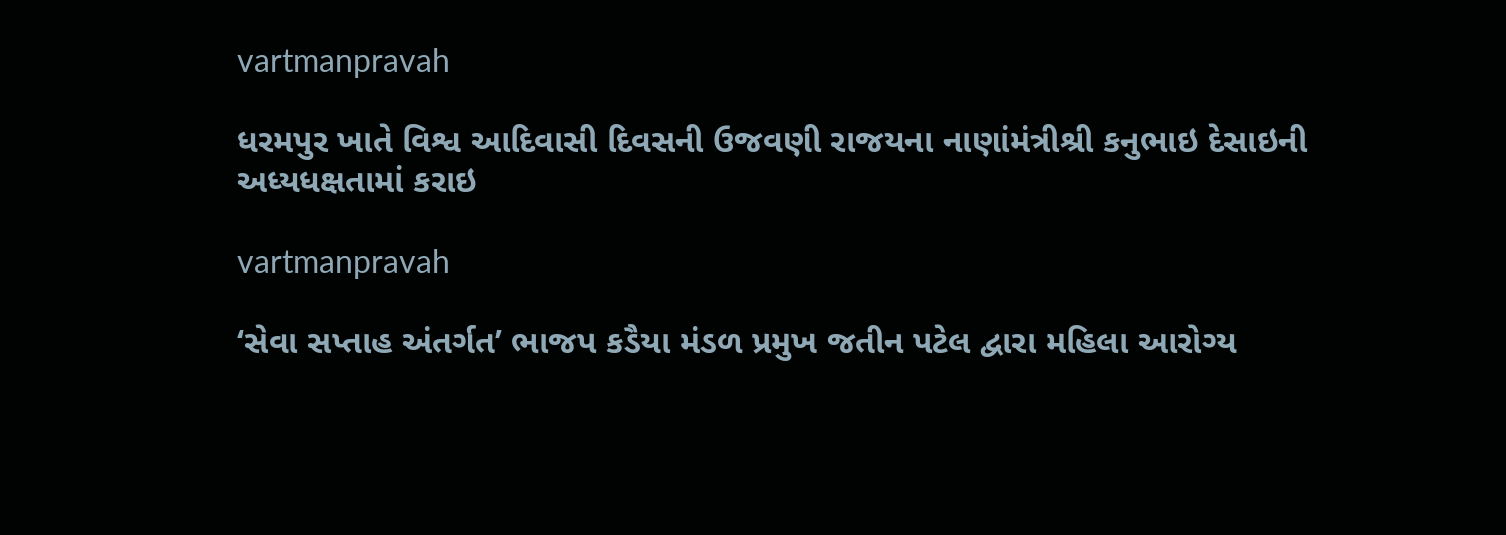vartmanpravah

ધરમપુર ખાતે વિશ્વ આદિવાસી દિવસની ઉજવણી રાજયના નાણાંમંત્રીશ્રી કનુભાઇ દેસાઇની અધ્યધક્ષતામાં કરાઇ

vartmanpravah

‘સેવા સપ્તાહ અંતર્ગત’ ભાજપ કડૈયા મંડળ પ્રમુખ જતીન પટેલ દ્વારા મહિલા આરોગ્‍ય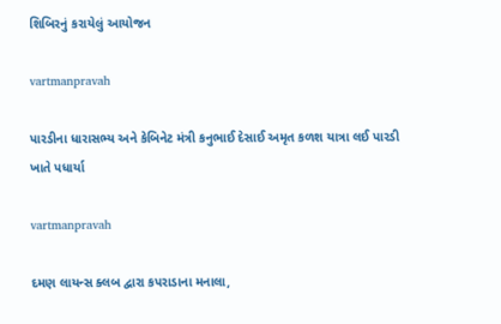શિબિરનું કરાયેલું આયોજન

vartmanpravah

પારડીના ધારાસભ્‍ય અને કેબિનેટ મંત્રી કનુભાઈ દેસાઈ અમૃત કળશ યાત્રા લઈ પારડી ખાતે પધાર્યા

vartmanpravah

દમણ લાયન્‍સ ક્‍લબ દ્વારા કપરાડાના મનાલા,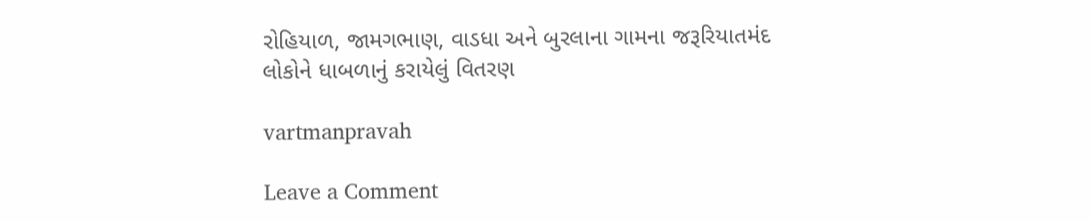રોહિયાળ, જામગભાણ, વાડધા અને બુરલાના ગામના જરૂરિયાતમંદ લોકોને ધાબળાનું કરાયેલું વિતરણ

vartmanpravah

Leave a Comment